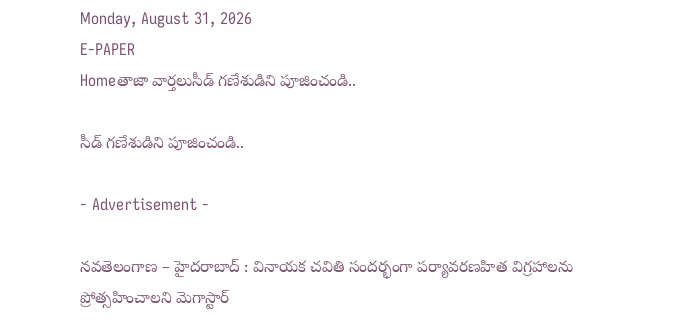Monday, August 31, 2026
E-PAPER
Homeతాజా వార్తలుసీడ్ గణేశుడిని పూజించండి..

సీడ్ గణేశుడిని పూజించండి..

- Advertisement -

నవతెలంగాణ – హైదరాబాద్ : వినాయక చవితి సందర్భంగా పర్యావరణహిత విగ్రహాలను ప్రోత్సహించాలని మెగాస్టార్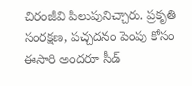చిరంజీవి పిలుపునిచ్చారు. ప్రకృతి సంరక్షణ, పచ్చదనం పెంపు కోసం ఈసారి అందరూ సీడ్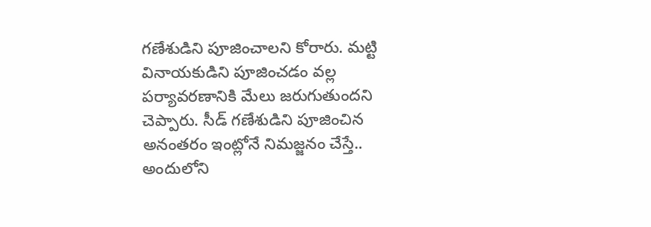గణేశుడిని పూజించాలని కోరారు. మట్టి వినాయకుడిని పూజించడం వల్ల పర్యావరణానికి మేలు జరుగుతుందని చెప్పారు. సీడ్ గణేశుడిని పూజించిన అనంతరం ఇంట్లోనే నిమజ్జనం చేస్తే.. అందులోని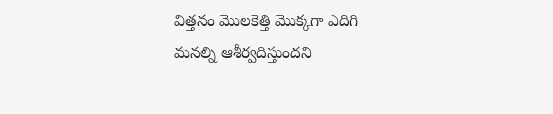విత్తనం మొలకెత్తి మొక్కగా ఎదిగి మనల్ని ఆశీర్వదిస్తుందని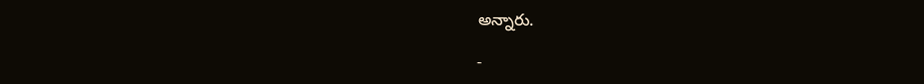అన్నారు.

-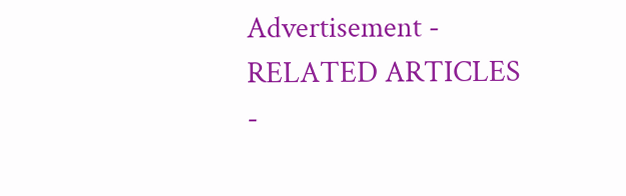Advertisement -
RELATED ARTICLES
-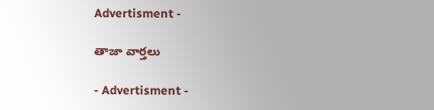Advertisment -

తాజా వార్తలు

- Advertisment -